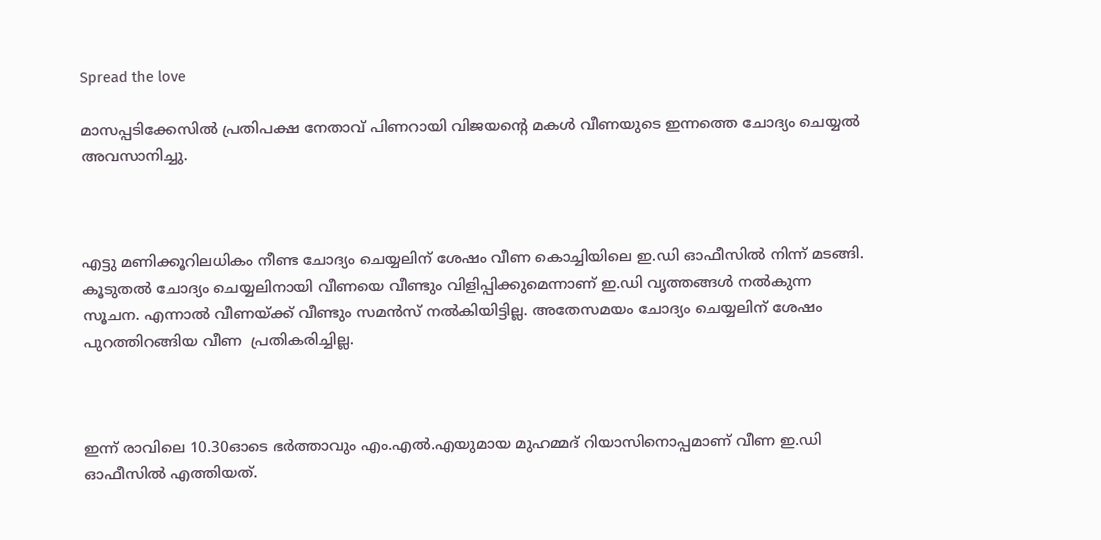Spread the love

മാസപ്പടിക്കേസിൽ പ്രതിപക്ഷ നേതാവ് പിണറായി വിജയന്റെ മകൾ വീണയുടെ ഇന്നത്തെ ചോദ്യം ചെയ്യൽ അവസാനിച്ചു.



എട്ടു മണിക്കൂറിലധികം നീണ്ട ചോദ്യം ചെയ്യലിന് ശേഷം വീണ കൊച്ചിയിലെ ഇ.ഡി ഓഫീസിൽ നിന്ന് മടങ്ങി. കൂടുതൽ ചോദ്യം ചെയ്യലിനായി വീണയെ വീണ്ടും വിളിപ്പിക്കുമെന്നാണ് ഇ.ഡി വൃത്തങ്ങൾ നൽകുന്ന സൂചന. എന്നാൽ വീണയ്ക്ക് വീണ്ടും സമൻസ് നൽകിയിട്ടില്ല. അതേസമയം ചോദ്യം ചെയ്യലിന് ശേഷം പുറത്തിറങ്ങിയ വീണ  പ്രതികരിച്ചില്ല.



ഇന്ന് രാവിലെ 10.30ഓടെ ഭർത്താവും എം.എൽ.എയുമായ മുഹമ്മദ് റിയാസിനൊപ്പമാണ് വീണ ഇ.ഡി ഓഫീസിൽ എത്തിയത്.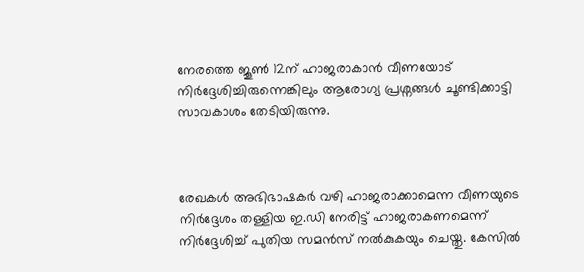നേരത്തെ ജൂൺ 12ന് ഹാജരാകാൻ വീണയോട് നിർദ്ദേശിച്ചിരുന്നെങ്കിലും ആരോഗ്യ പ്രശ്നങ്ങൾ ചൂണ്ടിക്കാട്ടി സാവകാശം തേടിയിരുന്നു.



രേഖകൾ അഭിഭാഷകർ വഴി ഹാജരാക്കാമെന്ന വീണയുടെ നിർദ്ദേശം തള്ളിയ ഇ.ഡി നേരിട്ട് ഹാജരാകണമെന്ന് നിർദ്ദേശിച്ച് പുതിയ സമൻസ് നൽകുകയും ചെയ്തു. കേസിൽ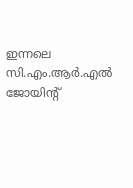ഇന്നലെ സി.എം.ആർ.എൽ ജോയിന്റ്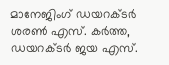മാനേജിംഗ് ഡയറക്ടർ ശരൺ എസ്. കർത്ത, ഡയറക്ടർ ജയ എസ്.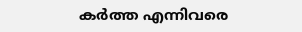കർത്ത എന്നിവരെ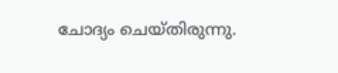ചോദ്യം ചെയ്തിരുന്നു.